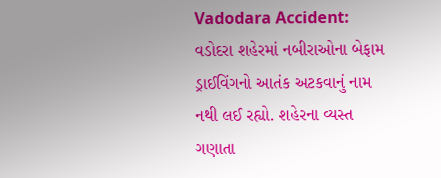Vadodara Accident: વડોદરા શહેરમાં નબીરાઓના બેફામ ડ્રાઈવિંગનો આતંક અટકવાનું નામ નથી લઈ રહ્યો. શહેરના વ્યસ્ત ગણાતા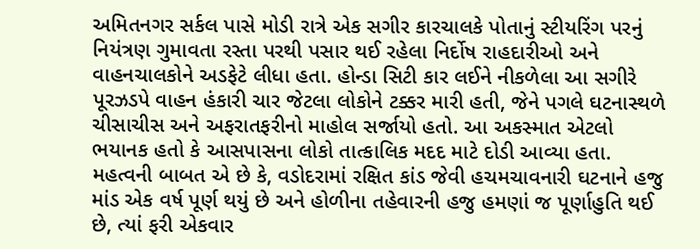અમિતનગર સર્કલ પાસે મોડી રાત્રે એક સગીર કારચાલકે પોતાનું સ્ટીયરિંગ પરનું નિયંત્રણ ગુમાવતા રસ્તા પરથી પસાર થઈ રહેલા નિર્દોષ રાહદારીઓ અને વાહનચાલકોને અડફેટે લીધા હતા. હોન્ડા સિટી કાર લઈને નીકળેલા આ સગીરે પૂરઝડપે વાહન હંકારી ચાર જેટલા લોકોને ટક્કર મારી હતી, જેને પગલે ઘટનાસ્થળે ચીસાચીસ અને અફરાતફરીનો માહોલ સર્જાયો હતો. આ અકસ્માત એટલો ભયાનક હતો કે આસપાસના લોકો તાત્કાલિક મદદ માટે દોડી આવ્યા હતા. મહત્વની બાબત એ છે કે, વડોદરામાં રક્ષિત કાંડ જેવી હચમચાવનારી ઘટનાને હજુ માંડ એક વર્ષ પૂર્ણ થયું છે અને હોળીના તહેવારની હજુ હમણાં જ પૂર્ણાહુતિ થઈ છે, ત્યાં ફરી એકવાર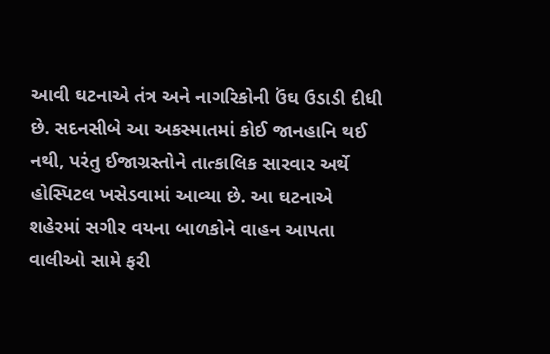આવી ઘટનાએ તંત્ર અને નાગરિકોની ઉંઘ ઉડાડી દીધી છે. સદનસીબે આ અકસ્માતમાં કોઈ જાનહાનિ થઈ નથી, પરંતુ ઈજાગ્રસ્તોને તાત્કાલિક સારવાર અર્થે હોસ્પિટલ ખસેડવામાં આવ્યા છે. આ ઘટનાએ શહેરમાં સગીર વયના બાળકોને વાહન આપતા વાલીઓ સામે ફરી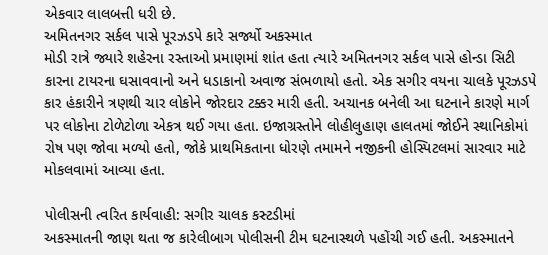એકવાર લાલબત્તી ધરી છે.
અમિતનગર સર્કલ પાસે પૂરઝડપે કારે સર્જ્યો અકસ્માત
મોડી રાત્રે જ્યારે શહેરના રસ્તાઓ પ્રમાણમાં શાંત હતા ત્યારે અમિતનગર સર્કલ પાસે હોન્ડા સિટી કારના ટાયરના ઘસાવવાનો અને ધડાકાનો અવાજ સંભળાયો હતો. એક સગીર વયના ચાલકે પૂરઝડપે કાર હંકારીને ત્રણથી ચાર લોકોને જોરદાર ટક્કર મારી હતી. અચાનક બનેલી આ ઘટનાને કારણે માર્ગ પર લોકોના ટોળેટોળા એકત્ર થઈ ગયા હતા. ઇજાગ્રસ્તોને લોહીલુહાણ હાલતમાં જોઈને સ્થાનિકોમાં રોષ પણ જોવા મળ્યો હતો, જોકે પ્રાથમિકતાના ધોરણે તમામને નજીકની હોસ્પિટલમાં સારવાર માટે મોકલવામાં આવ્યા હતા.

પોલીસની ત્વરિત કાર્યવાહી: સગીર ચાલક કસ્ટડીમાં
અકસ્માતની જાણ થતા જ કારેલીબાગ પોલીસની ટીમ ઘટનાસ્થળે પહોંચી ગઈ હતી. અકસ્માતને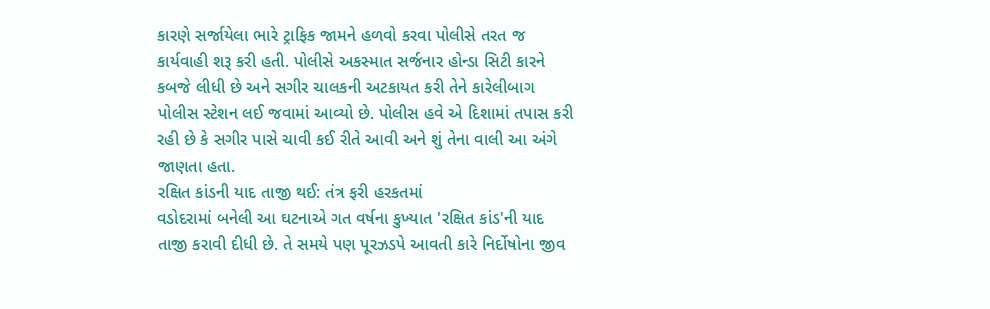કારણે સર્જાયેલા ભારે ટ્રાફિક જામને હળવો કરવા પોલીસે તરત જ કાર્યવાહી શરૂ કરી હતી. પોલીસે અકસ્માત સર્જનાર હોન્ડા સિટી કારને કબજે લીધી છે અને સગીર ચાલકની અટકાયત કરી તેને કારેલીબાગ પોલીસ સ્ટેશન લઈ જવામાં આવ્યો છે. પોલીસ હવે એ દિશામાં તપાસ કરી રહી છે કે સગીર પાસે ચાવી કઈ રીતે આવી અને શું તેના વાલી આ અંગે જાણતા હતા.
રક્ષિત કાંડની યાદ તાજી થઈ: તંત્ર ફરી હરકતમાં
વડોદરામાં બનેલી આ ઘટનાએ ગત વર્ષના કુખ્યાત 'રક્ષિત કાંડ'ની યાદ તાજી કરાવી દીધી છે. તે સમયે પણ પૂરઝડપે આવતી કારે નિર્દોષોના જીવ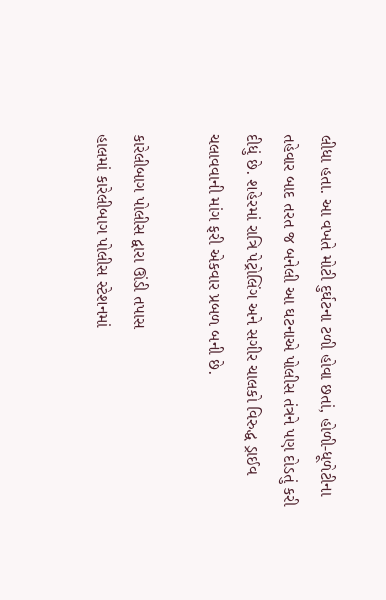લીધા હતા. આ વખતે મોટી દુર્ઘટના ટળી હોવા છતાં, હોળી-ધૂળેટીના તહેવાર બાદ તરત જ બનેલી આ ઘટનાએ પોલીસ તંત્રને પણ દોડતું કરી દીધું છે. શહેરમાં રાત્રિ પેટ્રોલિંગ અને સગીર ચાલકો વિરુદ્ધ ડ્રાઈવ ચલાવવાની માંગ ફરી એકવાર પ્રબળ બની છે.

કારેલીબાગ પોલીસ દ્વારા ઊંડી તપાસ
હાલમાં કારેલીબાગ પોલીસ સ્ટેશનમાં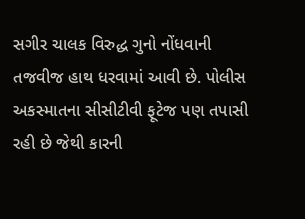સગીર ચાલક વિરુદ્ધ ગુનો નોંધવાની તજવીજ હાથ ધરવામાં આવી છે. પોલીસ અકસ્માતના સીસીટીવી ફૂટેજ પણ તપાસી રહી છે જેથી કારની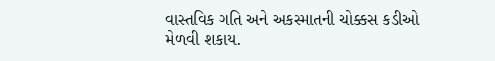વાસ્તવિક ગતિ અને અકસ્માતની ચોક્કસ કડીઓ મેળવી શકાય.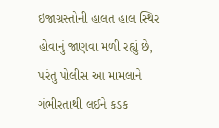ઇજાગ્રસ્તોની હાલત હાલ સ્થિર હોવાનું જાણવા મળી રહ્યું છે, પરંતુ પોલીસ આ મામલાને ગંભીરતાથી લઈને કડક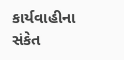કાર્યવાહીના સંકેત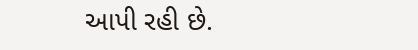આપી રહી છે.